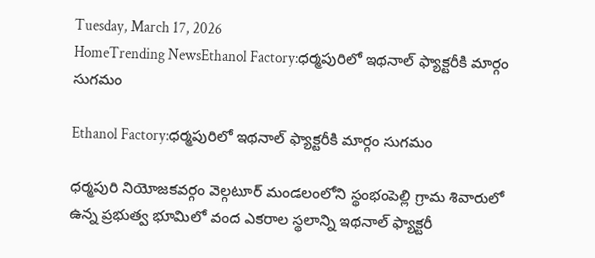Tuesday, March 17, 2026
HomeTrending NewsEthanol Factory:ధర్మపురిలో ఇథనాల్‌ ఫ్యాక్టరీకి మార్గం సుగమం

Ethanol Factory:ధర్మపురిలో ఇథనాల్‌ ఫ్యాక్టరీకి మార్గం సుగమం

ధర్మపురి నియోజకవర్గం వెల్గటూర్‌ మండలంలోని స్థంభంపెల్లి గ్రామ శివారులో ఉన్న ప్రభుత్వ భూమిలో వంద ఎకరాల స్థలాన్ని ఇథనాల్‌ ఫ్యాక్టరీ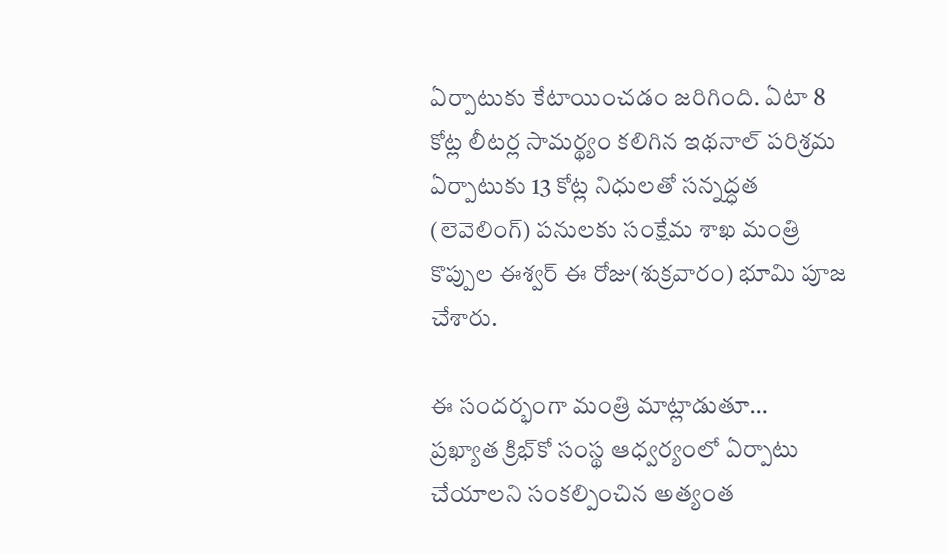ఏర్పాటుకు కేటాయించడం జరిగింది. ఏటా 8 కోట్ల లీటర్ల సామర్థ్యం కలిగిన ఇథనాల్‌ పరిశ్రమ ఏర్పాటుకు 13 కోట్ల నిధులతో సన్నద్ధత (లెవెలింగ్) పనులకు సంక్షేమ శాఖ మంత్రి కొప్పుల ఈశ్వర్ ఈ రోజు(శుక్రవారం) భూమి పూజ చేశారు.

ఈ సందర్భంగా మంత్రి మాట్లాడుతూ…
ప్రఖ్యాత క్రిభ్‌కో సంస్థ ఆధ్వర్యంలో ఏర్పాటు చేయాలని సంకల్పించిన అత్యంత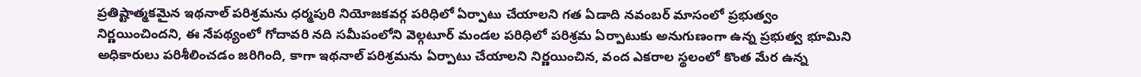ప్రతిష్టాత్మకమైన ఇథనాల్‌ పరిశ్రమను ధర్మపురి నియోజకవర్గ పరిధిలో ఏర్పాటు చేయాలని గత ఏడాది నవంబర్‌ మాసంలో ప్రభుత్వం నిర్ణయించిందని, ఈ నేపథ్యంలో గోదావరి నది సమీపంలోని వెల్గటూర్‌ మండల పరిధిలో పరిశ్రమ ఏర్పాటుకు అనుగుణంగా ఉన్న ప్రభుత్వ భూమిని అధికారులు పరిశీలించడం జరిగింది, కాగా ఇథనాల్‌ పరిశ్రమను ఏర్పాటు చేయాలని నిర్ణయించిన, వంద ఎకరాల స్థలంలో కొంత మేర ఉన్న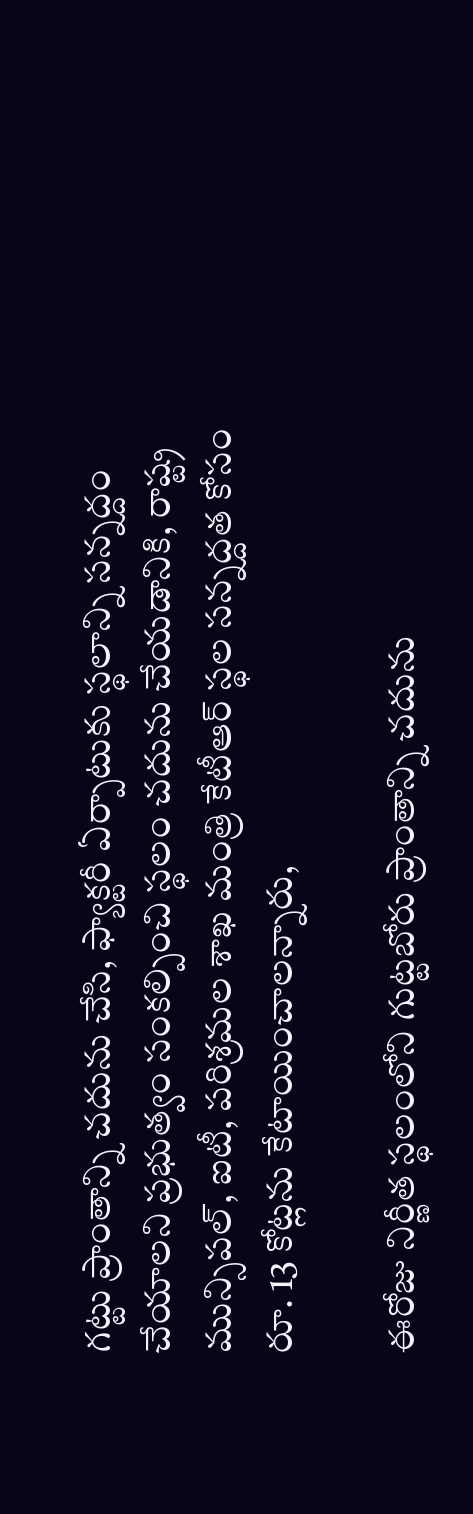గట్టు ప్రాంతాన్ని చదును చేసి, ఫ్యాక్టరీ ఏర్పాటుకు స్థలాన్ని సన్నద్దం చేయాలని ప్రభుత్వం సంకల్పించి స్థలం చదును చేయడానికి, రాష్ట్ర మున్సిపల్‌, ఐటీ, పరిశ్రమల శాఖ మంత్రి కేటీఆర్‌ స్థల సన్నద్దత కోసం రూ. 13 కోట్లను కేటాయించాలన్నారు,

ఈరోజు నిర్ణీత స్థలంలోని గుట్టబోరు ప్రాంతాన్ని చదును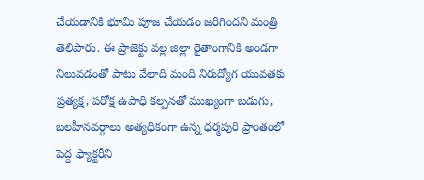చేయడానికి భూమి పూజ చేయడం జరిగిందని మంత్రి తెలిపారు. ఈ ప్రాజెక్టు వల్ల జిల్లా రైతాంగానికి అండగా నిలువడంతో పాటు వేలాది మంది నిరుద్యోగ యువతకు ప్రత్యక్ష, పరోక్ష ఉపాధి కల్పనతో ముఖ్యంగా బడుగు, బలహీనవర్గాలు అత్యధికంగా ఉన్న ధర్మపురి ప్రాంతంలో పెద్ద ఫ్యాక్టరీని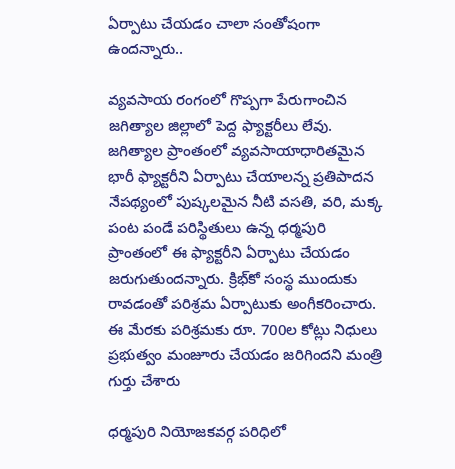ఏర్పాటు చేయడం చాలా సంతోషంగా ఉందన్నారు..

వ్యవసాయ రంగంలో గొప్పగా పేరుగాంచిన జగిత్యాల జిల్లాలో పెద్ద ఫ్యాక్టరీలు లేవు. జగిత్యాల ప్రాంతంలో వ్యవసాయాధారితమైన భారీ ఫ్యాక్టరీని ఏర్పాటు చేయాలన్న ప్రతిపాదన నేపథ్యంలో పుష్కలమైన నీటి వసతి, వరి, మక్క పంట పండే పరిస్థితులు ఉన్న ధర్మపురి ప్రాంతంలో ఈ ఫ్యాక్టరీని ఏర్పాటు చే‌యడం జరుగుతుందన్నారు. క్రిభ్‌కో సంస్థ ముందుకు రావడంతో పరిశ్రమ ఏర్పాటుకు అంగీకరించారు. ఈ మేరకు పరిశ్రమకు రూ. 700ల కోట్లు నిధులు ప్రభుత్వం మంజూరు చేయడం జరిగిందని మంత్రి గుర్తు చేశారు

ధర్మపురి నియోజకవర్గ పరిధిలో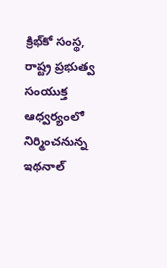క్రిభ్‌కో సంస్థ, రాష్ట్ర ప్రభుత్వ సంయుక్త ఆధ్వర్యంలో నిర్మించనున్న ఇథనాల్‌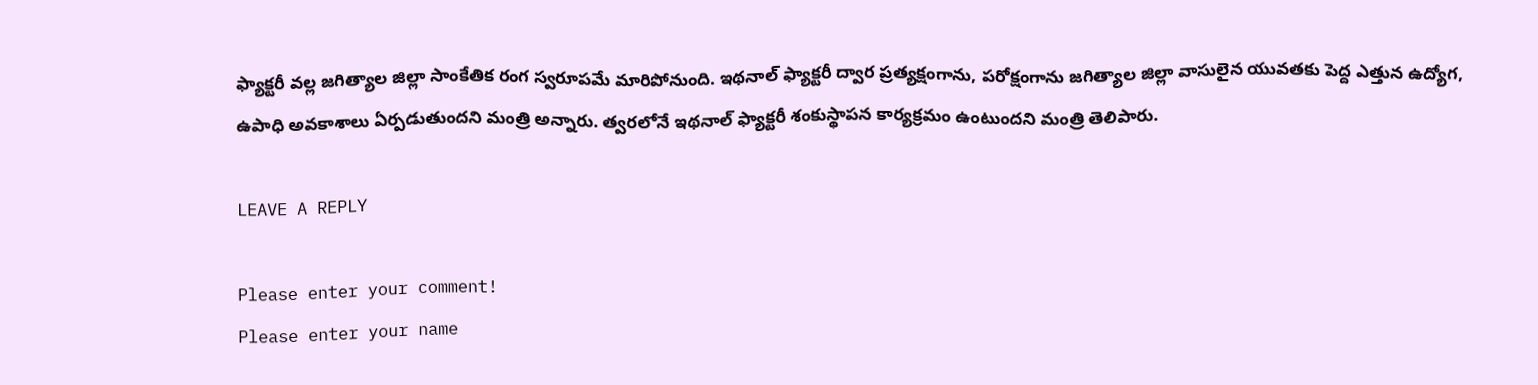ఫ్యాక్టరీ వల్ల జగిత్యాల జిల్లా సాంకేతిక రంగ స్వరూపమే మారిపోనుంది. ఇథనాల్‌ ఫ్యాక్టరీ ద్వార ప్రత్యక్షంగాను, పరోక్షంగాను జగిత్యాల జిల్లా వాసులైన యువతకు పెద్ద ఎత్తున ఉద్యోగ, ఉపాధి అవకాశాలు ఏర్పడుతుందని మంత్రి అన్నారు. త్వరలోనే ఇథనాల్‌ ఫ్యాక్టరీ శంకుస్థాపన కార్యక్రమం ఉంటుందని మంత్రి తెలిపారు.

LEAVE A REPLY

Please enter your comment!
Please enter your name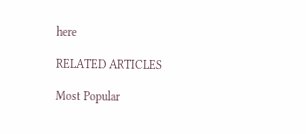here

RELATED ARTICLES

Most Popular